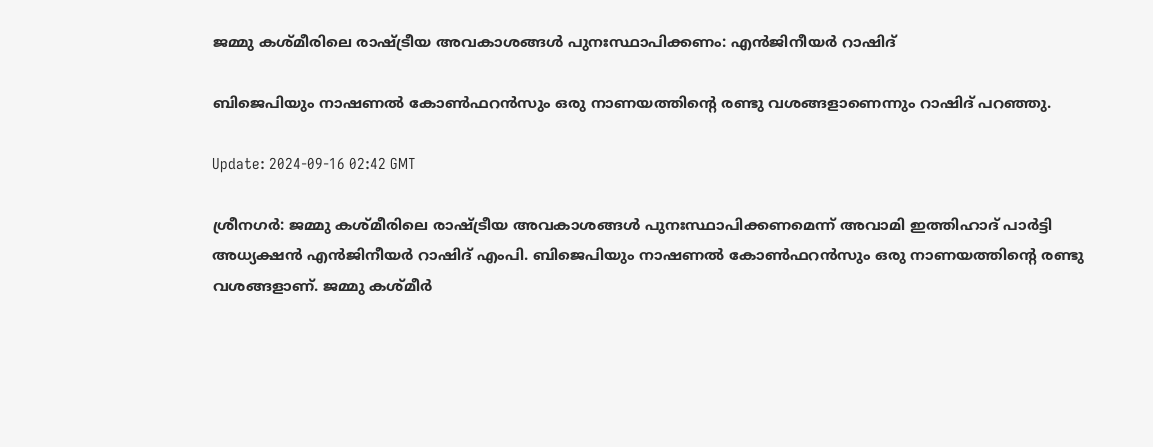ജമ്മു കശ്മീരിലെ രാഷ്ട്രീയ അവകാശങ്ങൾ പുനഃസ്ഥാപിക്കണം: എൻജിനീയർ റാഷിദ്

ബിജെപിയും നാഷണൽ കോൺഫറൻസും ഒരു നാണയത്തിന്റെ രണ്ടു വശങ്ങളാണെന്നും റാഷിദ് പറഞ്ഞു.

Update: 2024-09-16 02:42 GMT

ശ്രീനഗർ: ജമ്മു കശ്മീരിലെ രാഷ്ട്രീയ അവകാശങ്ങൾ പുനഃസ്ഥാപിക്കണമെന്ന് അവാമി ഇത്തിഹാദ് പാർട്ടി അധ്യക്ഷൻ എൻജിനീയർ റാഷിദ് എംപി. ബിജെപിയും നാഷണൽ കോൺഫറൻസും ഒരു നാണയത്തിന്റെ രണ്ടു വശങ്ങളാണ്. ജമ്മു കശ്മീർ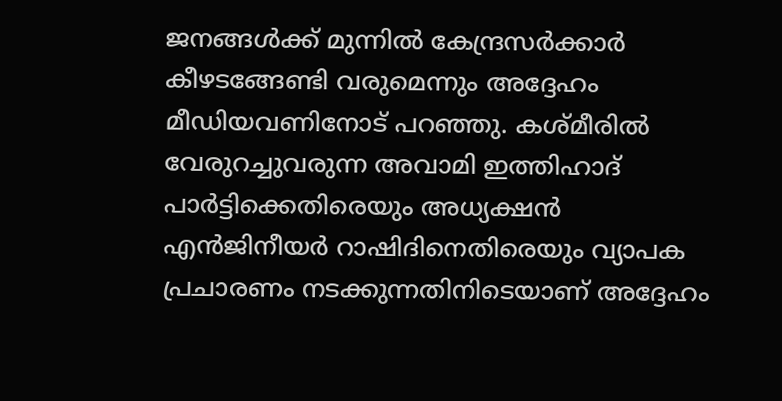ജനങ്ങൾക്ക് മുന്നിൽ കേന്ദ്രസർക്കാർ കീഴടങ്ങേണ്ടി വരുമെന്നും അദ്ദേഹം മീഡിയവണിനോട് പറഞ്ഞു. കശ്മീരിൽ വേരുറച്ചുവരുന്ന അവാമി ഇത്തിഹാദ് പാർട്ടിക്കെതിരെയും അധ്യക്ഷൻ എൻജിനീയർ റാഷിദിനെതിരെയും വ്യാപക പ്രചാരണം നടക്കുന്നതിനിടെയാണ് അദ്ദേഹം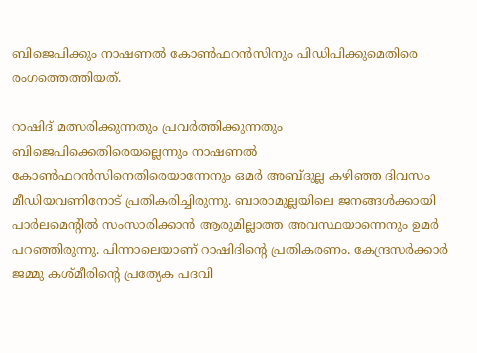ബിജെപിക്കും നാഷണൽ കോൺഫറൻസിനും പിഡിപിക്കുമെതിരെ രംഗത്തെത്തിയത്.

റാഷിദ് മത്സരിക്കുന്നതും പ്രവർത്തിക്കുന്നതും ബിജെപിക്കെതിരെയല്ലെന്നും നാഷണൽ കോൺഫറൻസിനെതിരെയാന്നേനും ഒമർ അബ്ദുല്ല കഴിഞ്ഞ ദിവസം മീഡിയവണിനോട് പ്രതികരിച്ചിരുന്നു. ബാരാമുല്ലയിലെ ജനങ്ങൾക്കായി പാർലമെന്റിൽ സംസാരിക്കാൻ ആരുമില്ലാത്ത അവസ്ഥയാന്നെനും ഉമർ പറഞ്ഞിരുന്നു. പിന്നാലെയാണ് റാഷിദിന്റെ പ്രതികരണം. കേന്ദ്രസർക്കാർ ജമ്മു കശ്മീരിന്റെ പ്രത്യേക പദവി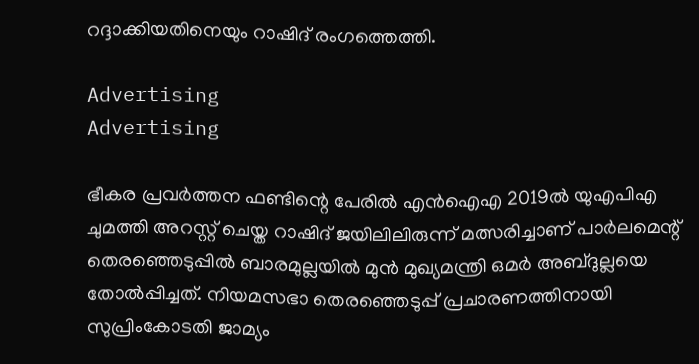റദ്ദാക്കിയതിനെയും റാഷിദ് രംഗത്തെത്തി.

Advertising
Advertising

ഭീകര പ്രവർത്തന ഫണ്ടിന്റെ പേരിൽ എൻഐഎ 2019ൽ യുഎപിഎ ചുമത്തി അറസ്റ്റ് ചെയ്ത റാഷിദ് ജയിലിലിരുന്ന് മത്സരിച്ചാണ് പാർലമെന്റ് തെരഞ്ഞെടുപ്പിൽ ബാരമുല്ലയിൽ മുൻ മുഖ്യമന്ത്രി ഒമർ അബ്ദുല്ലയെ തോൽപ്പിച്ചത്. നിയമസഭാ തെരഞ്ഞെടുപ്പ് പ്രചാരണത്തിനായി സുപ്രിംകോടതി ജാമ്യം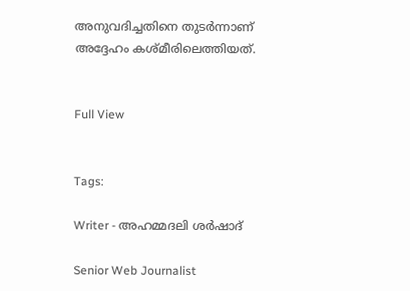അനുവദിച്ചതിനെ തുടർന്നാണ് അദ്ദേഹം കശ്മീരിലെത്തിയത്.


Full View


Tags:

Writer - അഹമ്മദലി ശര്‍ഷാദ്

Senior Web Journalist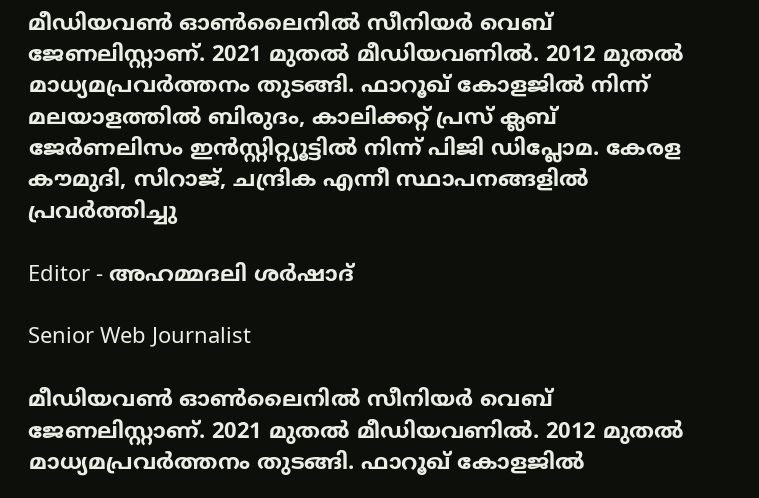മീഡിയവൺ ഓൺലൈനിൽ സീനിയർ വെബ് ജേണലിസ്റ്റാണ്. 2021 മുതൽ മീഡിയവണിൽ. 2012 മുതൽ മാധ്യമപ്രവർത്തനം തുടങ്ങി. ഫാറൂഖ് കോളജിൽ നിന്ന് മലയാളത്തിൽ ബിരുദം, കാലിക്കറ്റ് പ്രസ് ക്ലബ് ജേർണലിസം ഇൻസ്റ്റിറ്റ്യൂട്ടിൽ നിന്ന് പിജി ഡിപ്ലോമ. കേരള കൗമുദി, സിറാജ്, ചന്ദ്രിക എന്നീ സ്ഥാപനങ്ങളിൽ പ്രവർത്തിച്ചു

Editor - അഹമ്മദലി ശര്‍ഷാദ്

Senior Web Journalist

മീഡിയവൺ ഓൺലൈനിൽ സീനിയർ വെബ് ജേണലിസ്റ്റാണ്. 2021 മുതൽ മീഡിയവണിൽ. 2012 മുതൽ മാധ്യമപ്രവർത്തനം തുടങ്ങി. ഫാറൂഖ് കോളജിൽ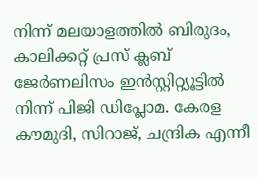നിന്ന് മലയാളത്തിൽ ബിരുദം, കാലിക്കറ്റ് പ്രസ് ക്ലബ് ജേർണലിസം ഇൻസ്റ്റിറ്റ്യൂട്ടിൽ നിന്ന് പിജി ഡിപ്ലോമ. കേരള കൗമുദി, സിറാജ്, ചന്ദ്രിക എന്നീ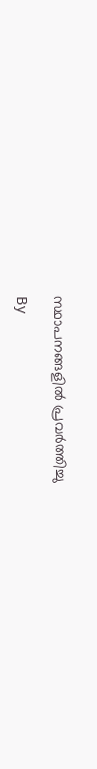സ്ഥാപനങ്ങളിൽ പ്രവർത്തിച്ചു

By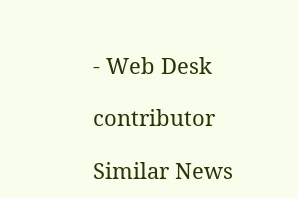- Web Desk

contributor

Similar News